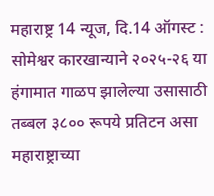महाराष्ट्र 14 न्यूज, दि.14 ऑगस्ट : सोमेश्वर कारखान्याने २०२५-२६ या हंगामात गाळप झालेल्या उसासाठी तब्बल ३८०० रूपये प्रतिटन असा महाराष्ट्राच्या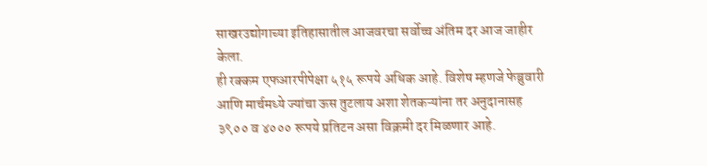साखरउद्योगाच्या इतिहासातील आजवरचा सर्वोच्च अंतिम दर आज जाहीर केला.
ही रक्कम एफआरपीपेक्षा ५१५ रूपये अधिक आहे. विशेष म्हणजे फेब्रुवारी आणि मार्चमध्ये ज्यांचा ऊस तुटलाय अशा शेतकऱ्यांना तर अनुदानासह ३९०० व ४००० रूपये प्रतिटन असा विक्रमी दर मिळणार आहे.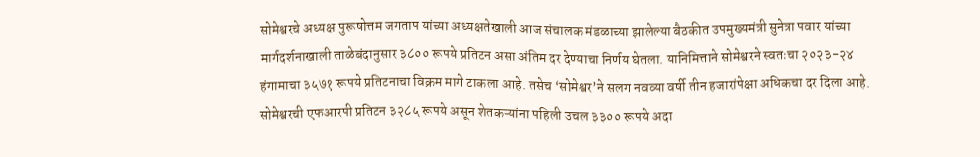सोमेश्वरचे अध्यक्ष पुरूषोत्तम जगताप यांच्या अध्यक्षतेखाली आज संचालक मंडळाच्या झालेल्या बैठकीत उपमुख्यमंत्री सुनेत्रा पवार यांच्या मार्गदर्शनाखाली ताळेबंदानुसार ३८०० रूपये प्रतिटन असा अंतिम दर देण्याचा निर्णय घेतला. यानिमित्ताने सोमेश्वरने स्वतःचा २०२३-२४ हंगामाचा ३५७१ रूपये प्रतिटनाचा विक्रम मागे टाकला आहे. तसेच ‘सोमेश्वर’ने सलग नवव्या वर्षी तीन हजारांपेक्षा अधिकचा दर दिला आहे.
सोमेश्वरची एफआरपी प्रतिटन ३२८५ रूपये असून शेतकऱ्यांना पहिली उचल ३३०० रूपये अदा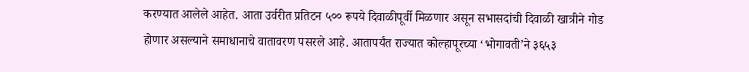करण्यात आलेले आहेत. आता उर्वरीत प्रतिटन ५०० रूपये दिवाळीपूर्वी मिळणार असून सभासदांची दिवाळी खात्रीने गोड होणार असल्याने समाधानाचे वातावरण पसरले आहे. आतापर्यंत राज्यात कोल्हापूरच्या ‘भोगावती’ने ३६५३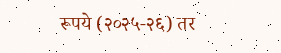रूपये (२०२५-२६) तर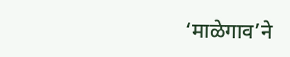‘माळेगाव’ने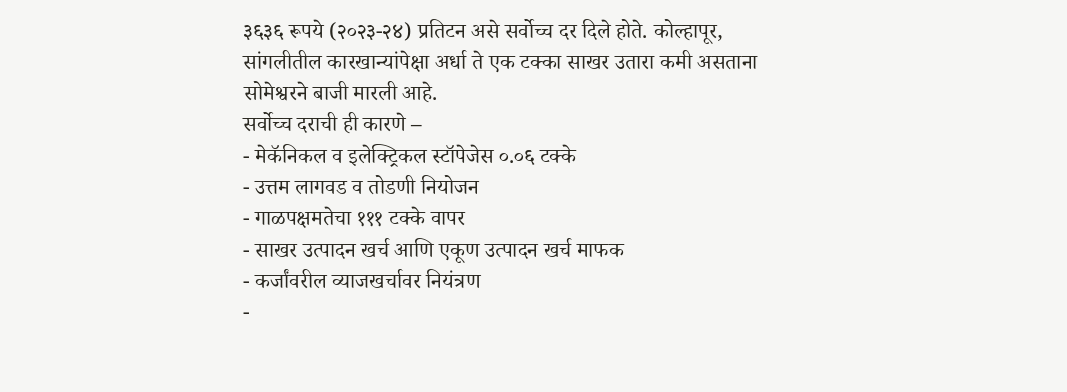३६३६ रूपये (२०२३-२४) प्रतिटन असे सर्वोच्च दर दिले होते. कोल्हापूर, सांगलीतील कारखान्यांपेक्षा अर्धा ते एक टक्का साखर उतारा कमी असताना सोमेश्वरने बाजी मारली आहे.
सर्वोच्च दराची ही कारणे –
- मेकॅनिकल व इलेक्ट्रिकल स्टॉपेजेस ०.०६ टक्के
- उत्तम लागवड व तोडणी नियोजन
- गाळपक्षमतेचा १११ टक्के वापर
- साखर उत्पादन खर्च आणि एकूण उत्पादन खर्च माफक
- कर्जांवरील व्याजखर्चावर नियंत्रण
-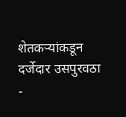शेतकऱ्यांकडून दर्जेदार उसपुरवठा
-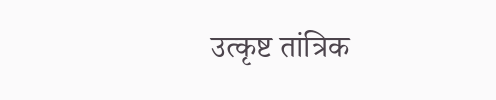उत्कृष्ट तांत्रिक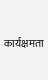कार्यक्षमता